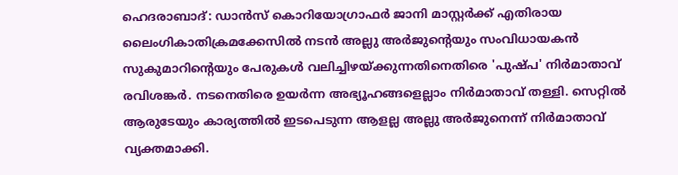ഹെദരാബാദ്: ഡാൻസ് കൊറിയോഗ്രാഫർ ജാനി മാസ്റ്റ‍ർക്ക് എതിരായ ലൈംഗികാതിക്രമക്കേസിൽ നടൻ അല്ലു അർജുൻ്റെയും സംവിധായകൻ സുകുമാറിൻ്റെയും പേരുകൾ വലിച്ചിഴയ്ക്കുന്നതിനെതിരെ 'പുഷ്പ' നിർമാതാവ് രവിശങ്കർ. നടനെതിരെ ഉയർന്ന അഭ്യൂഹങ്ങളെല്ലാം നിർമാതാവ് തള്ളി. സെറ്റിൽ ആരുടേയും കാര്യത്തിൽ ഇടപെടുന്ന ആളല്ല അല്ലു അർജുനെന്ന് നിർമാതാവ് വ്യക്തമാക്കി.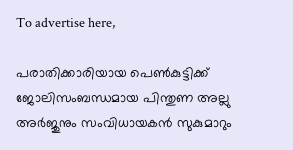To advertise here,

പരാതിക്കാരിയായ പെൺകുട്ടിക്ക് ജോലിസംബന്ധമായ പിന്തുണ അല്ലു അർജുനും സംവിധായകൻ സുകുമാറും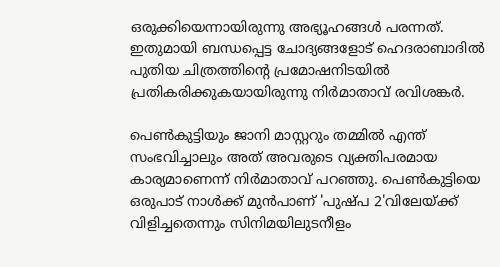ഒരുക്കിയെന്നായിരുന്നു അഭ്യൂഹങ്ങൾ പരന്നത്. ഇതുമായി ബന്ധപ്പെട്ട ചോദ്യങ്ങളോട് ഹെദരാബാദിൽ പുതിയ ചിത്രത്തിൻ്റെ പ്രമോഷനിടയിൽ പ്രതികരിക്കുകയായിരുന്നു നിർമാതാവ് രവിശങ്കർ.

പെൺകുട്ടിയും ജാനി മാസ്റ്ററും തമ്മിൽ എന്ത് സംഭവിച്ചാലും അത് അവരുടെ വ്യക്തിപരമായ കാര്യമാണെന്ന് നിർമാതാവ് പറഞ്ഞു. പെൺകുട്ടിയെ ഒരുപാട് നാൾക്ക് മുൻപാണ് 'പുഷ്പ 2'വിലേയ്ക്ക് വിളിച്ചതെന്നും സിനിമയിലുടനീളം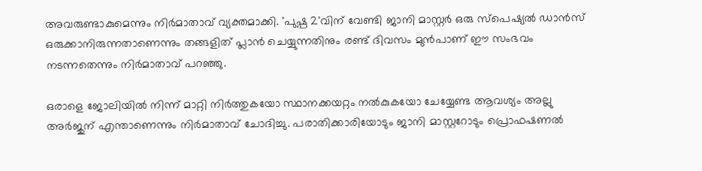അവരുണ്ടാകുമെന്നും നിർമാതാവ് വ്യക്തമാക്കി. 'പുഷ്പ 2'വിന് വേണ്ടി ജാനി മാസ്റ്റർ ഒരു സ്പെഷ്യൽ ഡാൻസ് ഒരുക്കാനിരുന്നതാണെന്നും തങ്ങളിത് പ്ലാൻ ചെയ്യുന്നതിനും രണ്ട് ദിവസം മുൻപാണ് ഈ സംഭവം നടന്നതെന്നും നിർമാതാവ് പറഞ്ഞു.

ഒരാളെ ജോലിയിൽ നിന്ന് മാറ്റി നിർത്തുകയോ സ്ഥാനക്കയറ്റം നൽകുകയോ ചേയ്യേണ്ട ആവശ്യം അല്ലു അർജുന് എന്താണെന്നും നിർമാതാവ് ചോദിച്ചു. പരാതിക്കാരിയോടും ജാനി മാസ്റ്ററോടും പ്രൊഫഷണൽ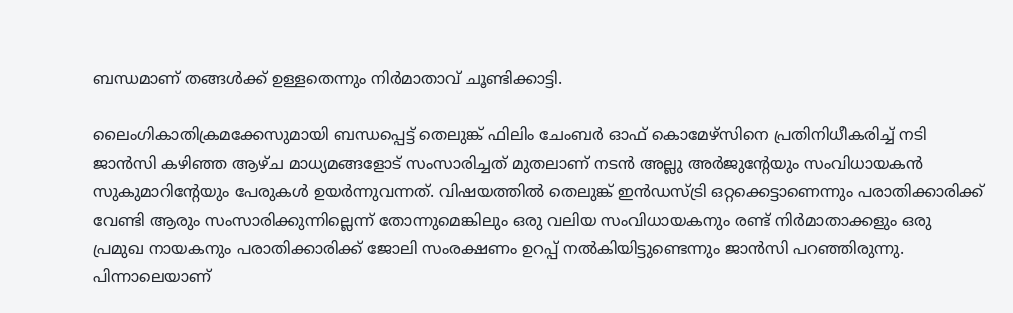ബന്ധമാണ് തങ്ങൾക്ക് ഉള്ളതെന്നും നിർമാതാവ് ചൂണ്ടിക്കാട്ടി.

ലൈംഗികാതിക്രമക്കേസുമായി ബന്ധപ്പെട്ട് തെലുങ്ക് ഫിലിം ചേംബർ ഓഫ് കൊമേഴ്സിനെ പ്രതിനിധീകരിച്ച് നടി ജാൻസി കഴിഞ്ഞ ആഴ്ച മാധ്യമങ്ങളോട് സംസാരിച്ചത് മുതലാണ് നടൻ അല്ലു അർജുൻ്റേയും സംവിധായകൻ സുകുമാറിൻ്റേയും പേരുകൾ ഉയർന്നുവന്നത്. വിഷയത്തിൽ തെലുങ്ക് ഇൻഡസ്ട്രി ഒറ്റക്കെട്ടാണെന്നും പരാതിക്കാരിക്ക് വേണ്ടി ആരും സംസാരിക്കുന്നില്ലെന്ന് തോന്നുമെങ്കിലും ഒരു വലിയ സംവിധായകനും രണ്ട് നിർമാതാക്കളും ഒരു പ്രമുഖ നായകനും പരാതിക്കാരിക്ക് ജോലി സംരക്ഷണം ഉറപ്പ് നൽകിയിട്ടുണ്ടെന്നും ജാൻസി പറഞ്ഞിരുന്നു. പിന്നാലെയാണ്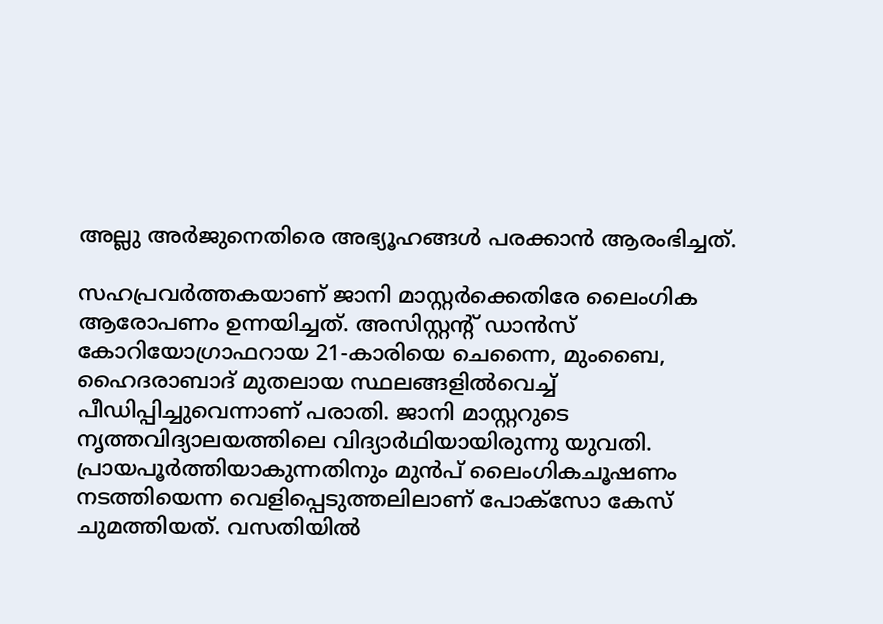അല്ലു അർജുനെതിരെ അഭ്യൂഹങ്ങൾ പരക്കാൻ ആരംഭിച്ചത്.

സഹപ്രവർത്തകയാണ് ജാനി മാസ്റ്റർക്കെതിരേ ലൈംഗിക ആരോപണം ഉന്നയിച്ചത്. അസിസ്റ്റന്റ് ഡാൻസ് കോറിയോഗ്രാഫറായ 21-കാരിയെ ചെന്നൈ, മുംബൈ, ഹൈദരാബാദ് മുതലായ സ്ഥലങ്ങളിൽവെച്ച് പീഡിപ്പിച്ചുവെന്നാണ് പരാതി. ജാനി മാസ്റ്ററുടെ നൃത്തവിദ്യാലയത്തിലെ വിദ്യാർഥിയായിരുന്നു യുവതി. പ്രായപൂർത്തിയാകുന്നതിനും മുൻപ് ലൈംഗികചൂഷണം നടത്തിയെന്ന വെളിപ്പെടുത്തലിലാണ് പോക്‌സോ കേസ് ചുമത്തിയത്. വസതിയിൽ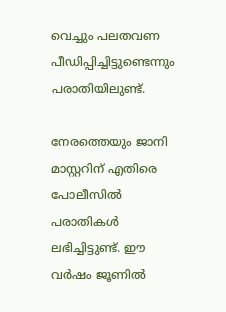വെച്ചും പലതവണ പീഡിപ്പിച്ചിട്ടുണ്ടെന്നും പരാതിയിലുണ്ട്.

നേരത്തെയും ജാനി മാസ്റ്ററിന് എതിരെ പോലീസിൽ പരാതികൾ ലഭിച്ചിട്ടുണ്ട്. ഈ വർഷം ജൂണിൽ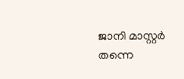ജാനി മാസ്റ്റർ തന്നെ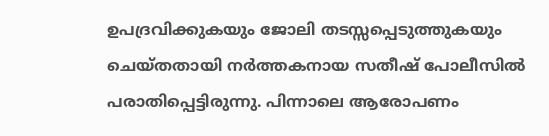ഉപദ്രവിക്കുകയും ജോലി തടസ്സപ്പെടുത്തുകയും ചെയ്തതായി നർത്തകനായ സതീഷ് പോലീസിൽ പരാതിപ്പെട്ടിരുന്നു. പിന്നാലെ ആരോപണം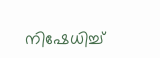നിഷേധിച്ച്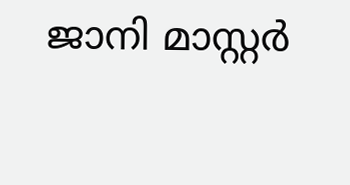ജാനി മാസ്റ്റർ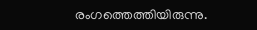രംഗത്തെത്തിയിരുന്നു.